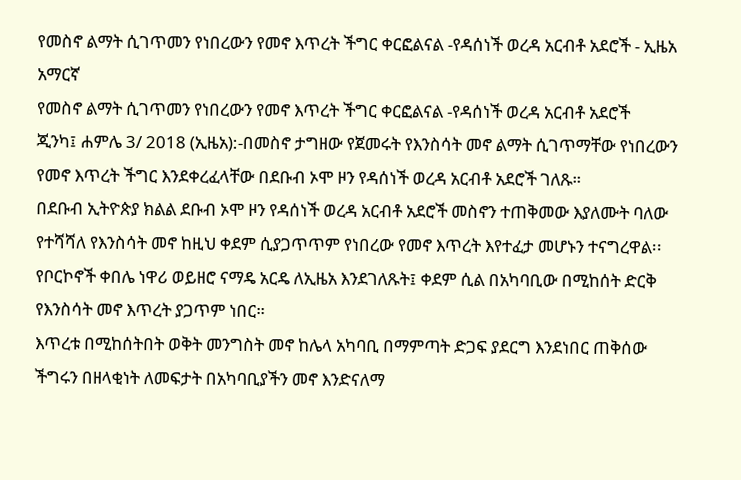የመስኖ ልማት ሲገጥመን የነበረውን የመኖ እጥረት ችግር ቀርፎልናል -የዳሰነች ወረዳ አርብቶ አደሮች - ኢዜአ አማርኛ
የመስኖ ልማት ሲገጥመን የነበረውን የመኖ እጥረት ችግር ቀርፎልናል -የዳሰነች ወረዳ አርብቶ አደሮች
ጂንካ፤ ሐምሌ 3/ 2018 (ኢዜአ):-በመስኖ ታግዘው የጀመሩት የእንስሳት መኖ ልማት ሲገጥማቸው የነበረውን የመኖ እጥረት ችግር እንደቀረፈላቸው በደቡብ ኦሞ ዞን የዳሰነች ወረዳ አርብቶ አደሮች ገለጹ።
በደቡብ ኢትዮጵያ ክልል ደቡብ ኦሞ ዞን የዳሰነች ወረዳ አርብቶ አደሮች መስኖን ተጠቅመው እያለሙት ባለው የተሻሻለ የእንስሳት መኖ ከዚህ ቀደም ሲያጋጥጥም የነበረው የመኖ እጥረት እየተፈታ መሆኑን ተናግረዋል፡፡
የቦርኮኖች ቀበሌ ነዋሪ ወይዘሮ ናማዴ አርዴ ለኢዜአ እንደገለጹት፤ ቀደም ሲል በአካባቢው በሚከሰት ድርቅ የእንስሳት መኖ እጥረት ያጋጥም ነበር።
እጥረቱ በሚከሰትበት ወቅት መንግስት መኖ ከሌላ አካባቢ በማምጣት ድጋፍ ያደርግ እንደነበር ጠቅሰው ችግሩን በዘላቂነት ለመፍታት በአካባቢያችን መኖ እንድናለማ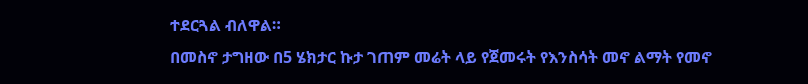ተደርጓል ብለዋል።
በመስኖ ታግዘው በ5 ሄክታር ኩታ ገጠም መሬት ላይ የጀመሩት የእንስሳት መኖ ልማት የመኖ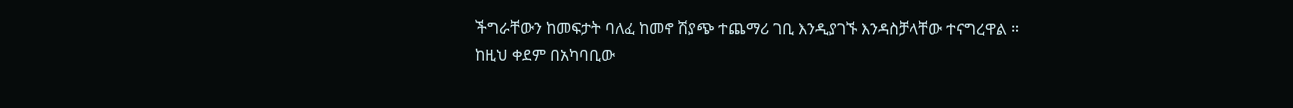ችግራቸውን ከመፍታት ባለፈ ከመኖ ሽያጭ ተጨማሪ ገቢ እንዲያገኙ እንዳስቻላቸው ተናግረዋል ።
ከዚህ ቀደም በአካባቢው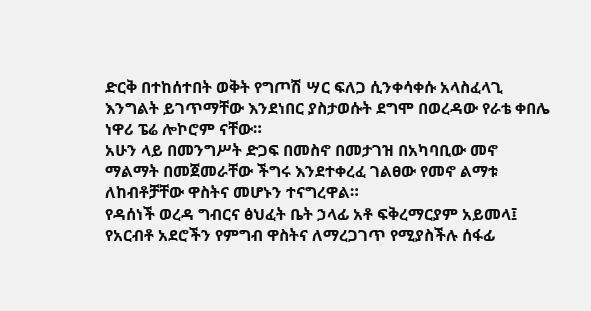ድርቅ በተከሰተበት ወቅት የግጦሽ ሣር ፍለጋ ሲንቀሳቀሱ አላስፈላጊ እንግልት ይገጥማቸው እንደነበር ያስታወሱት ደግሞ በወረዳው የራቴ ቀበሌ ነዋሪ ፔሬ ሎኮሮም ናቸው።
አሁን ላይ በመንግሥት ድጋፍ በመስኖ በመታገዝ በአካባቢው መኖ ማልማት በመጀመራቸው ችግሩ እንደተቀረፈ ገልፀው የመኖ ልማቱ ለከብቶቻቸው ዋስትና መሆኑን ተናግረዋል።
የዳሰነች ወረዳ ግብርና ፅህፈት ቤት ኃላፊ አቶ ፍቅረማርያም አይመላ፤ የአርብቶ አደሮችን የምግብ ዋስትና ለማረጋገጥ የሚያስችሉ ሰፋፊ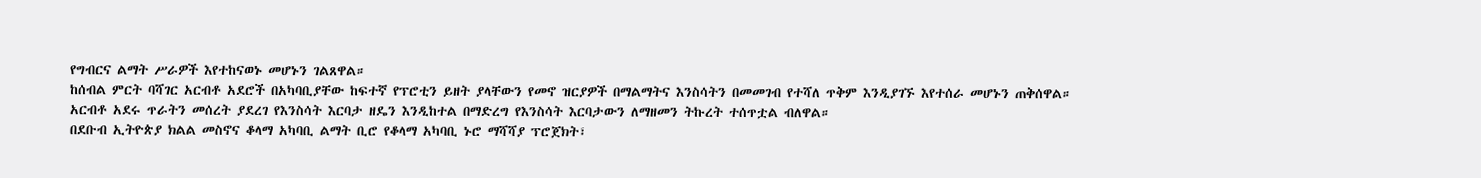የግብርና ልማት ሥራዎች እየተከናወኑ መሆኑን ገልጸዋል።
ከሰብል ምርት ባሻገር አርብቶ አደሮች በአካባቢያቸው ከፍተኛ የፕሮቲን ይዘት ያላቸውን የመኖ ዝርያዎች በማልማትና እንስሳትን በመመገብ የተሻለ ጥቅም እንዲያገኙ እየተሰራ መሆኑን ጠቅሰዋል።
አርብቶ አደሩ ጥራትን መሰረት ያደረገ የእንስሳት እርባታ ዘዴን እንዲከተል በማድረግ የእንስሳት እርባታውን ለማዘመን ትኩረት ተሰጥቷል ብለዋል።
በደቡብ ኢትዮጵያ ክልል መስኖና ቆላማ አካባቢ ልማት ቢሮ የቆላማ አካባቢ ኑሮ ማሻሻያ ፕሮጀክት፣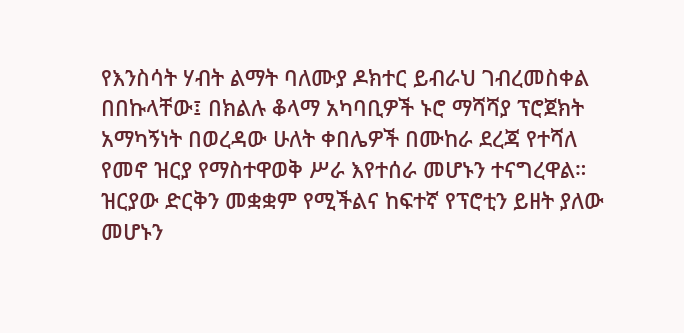የእንስሳት ሃብት ልማት ባለሙያ ዶክተር ይብራህ ገብረመስቀል በበኩላቸው፤ በክልሉ ቆላማ አካባቢዎች ኑሮ ማሻሻያ ፕሮጀክት አማካኝነት በወረዳው ሁለት ቀበሌዎች በሙከራ ደረጃ የተሻለ የመኖ ዝርያ የማስተዋወቅ ሥራ እየተሰራ መሆኑን ተናግረዋል።
ዝርያው ድርቅን መቋቋም የሚችልና ከፍተኛ የፕሮቲን ይዘት ያለው መሆኑን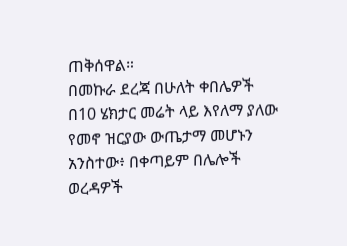ጠቅሰዋል።
በመኩራ ደረጃ በሁለት ቀበሌዎች በ10 ሄክታር መሬት ላይ እየለማ ያለው የመኖ ዝርያው ውጤታማ መሆኑን አንስተው፥ በቀጣይም በሌሎች ወረዳዎች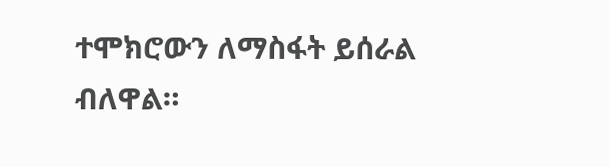ተሞክሮውን ለማስፋት ይሰራል ብለዋል።